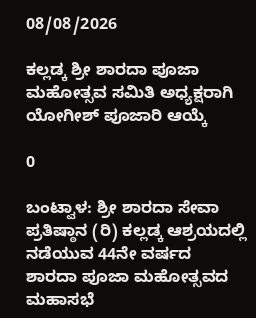08/08/2026

ಕಲ್ಲಡ್ಕ ಶ್ರೀ ಶಾರದಾ ಪೂಜಾ ಮಹೋತ್ಸವ ಸಮಿತಿ ಅಧ್ಯಕ್ಷರಾಗಿ ಯೋಗೀಶ್ ಪೂಜಾರಿ ಆಯ್ಕೆ

0

ಬಂಟ್ವಾಳ: ಶ್ರೀ ಶಾರದಾ ಸೇವಾ ಪ್ರತಿಷ್ಠಾನ (ರಿ) ಕಲ್ಲಡ್ಕ ಆಶ್ರಯದಲ್ಲಿ ನಡೆಯುವ 44ನೇ ವರ್ಷದ ಶಾರದಾ ಪೂಜಾ ಮಹೋತ್ಸವದ ಮಹಾಸಭೆ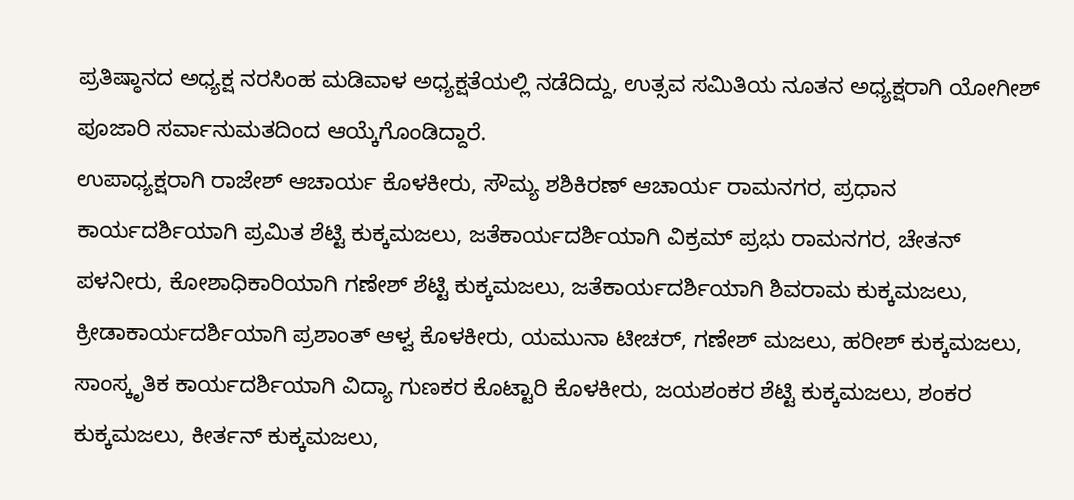ಪ್ರತಿಷ್ಠಾನದ ಅಧ್ಯಕ್ಷ ನರಸಿಂಹ ಮಡಿವಾಳ ಅಧ್ಯಕ್ಷತೆಯಲ್ಲಿ ನಡೆದಿದ್ದು, ಉತ್ಸವ ಸಮಿತಿಯ ನೂತನ ಅಧ್ಯಕ್ಷರಾಗಿ ಯೋಗೀಶ್ ಪೂಜಾರಿ ಸರ್ವಾನುಮತದಿಂದ ಆಯ್ಕೆಗೊಂಡಿದ್ದಾರೆ.
ಉಪಾಧ್ಯಕ್ಷರಾಗಿ ರಾಜೇಶ್ ಆಚಾರ್ಯ ಕೊಳಕೀರು, ಸೌಮ್ಯ ಶಶಿಕಿರಣ್ ಆಚಾರ್ಯ ರಾಮನಗರ, ಪ್ರಧಾನ ಕಾರ್ಯದರ್ಶಿಯಾಗಿ ಪ್ರಮಿತ ಶೆಟ್ಟಿ ಕುಕ್ಕಮಜಲು, ಜತೆಕಾರ್ಯದರ್ಶಿಯಾಗಿ ವಿಕ್ರಮ್ ಪ್ರಭು ರಾಮನಗರ, ಚೇತನ್ ಪಳನೀರು, ಕೋಶಾಧಿಕಾರಿಯಾಗಿ ಗಣೇಶ್ ಶೆಟ್ಟಿ ಕುಕ್ಕಮಜಲು, ಜತೆಕಾರ್ಯದರ್ಶಿಯಾಗಿ ಶಿವರಾಮ ಕುಕ್ಕಮಜಲು, ಕ್ರೀಡಾಕಾರ್ಯದರ್ಶಿಯಾಗಿ ಪ್ರಶಾಂತ್ ಆಳ್ವ ಕೊಳಕೀರು, ಯಮುನಾ ಟೀಚರ್, ಗಣೇಶ್ ಮಜಲು, ಹರೀಶ್ ಕುಕ್ಕಮಜಲು, ಸಾಂಸ್ಕೃತಿಕ ಕಾರ್ಯದರ್ಶಿಯಾಗಿ ವಿದ್ಯಾ ಗುಣಕರ ಕೊಟ್ಟಾರಿ ಕೊಳಕೀರು, ಜಯಶಂಕರ ಶೆಟ್ಟಿ ಕುಕ್ಕಮಜಲು, ಶಂಕರ ಕುಕ್ಕಮಜಲು, ಕೀರ್ತನ್ ಕುಕ್ಕಮಜಲು,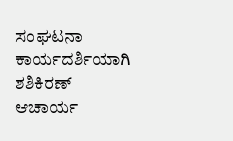ಸಂಘಟನಾ ಕಾರ್ಯದರ್ಶಿಯಾಗಿ ಶಶಿಕಿರಣ್ ಆಚಾರ್ಯ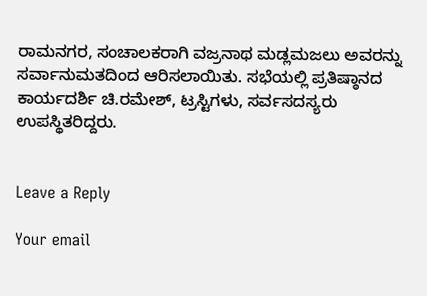ರಾಮನಗರ, ಸಂಚಾಲಕರಾಗಿ ವಜ್ರನಾಥ ಮಡ್ಲಮಜಲು ಅವರನ್ನು ಸರ್ವಾನುಮತದಿಂದ ಆರಿಸಲಾಯಿತು. ಸಭೆಯಲ್ಲಿ ಪ್ರತಿಷ್ಠಾನದ ಕಾರ್ಯದರ್ಶಿ ಚಿ.ರಮೇಶ್, ಟ್ರಸ್ಟಿಗಳು, ಸರ್ವಸದಸ್ಯರು ಉಪಸ್ಥಿತರಿದ್ದರು.


Leave a Reply

Your email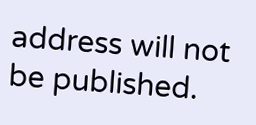address will not be published.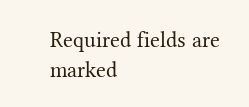Required fields are marked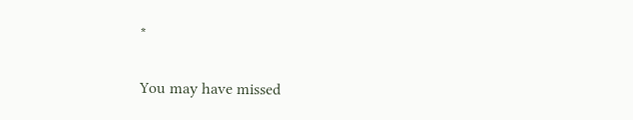*

You may have missed